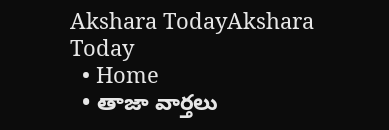Akshara TodayAkshara Today
  • Home
  • తాజా వార్తలు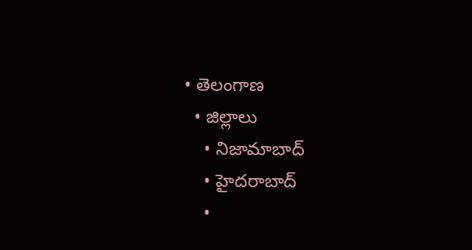• తెలంగాణ
  • జిల్లాలు
    • నిజామాబాద్
    • హైదరాబాద్
    •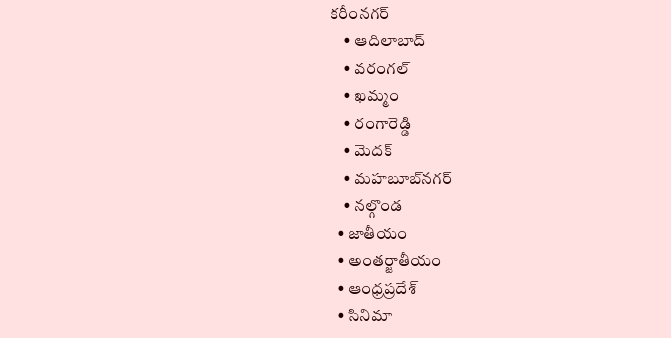కరీంనగర్
    • ఆదిలాబాద్
    • వరంగల్
    • ఖమ్మం
    • రంగారెడ్డి
    • మెదక్
    • మహబూబ్‌నగర్
    • నల్గొండ
  • జాతీయం
  • అంతర్జాతీయం
  • ఆంధ్రప్రదేశ్
  • సినిమా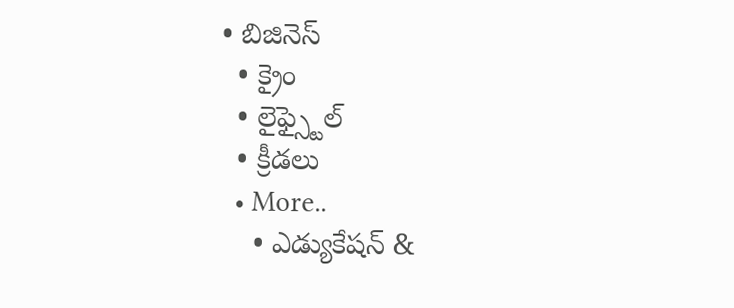• బిజినెస్
  • క్రైం
  • లైఫ్స్టైల్
  • క్రీడలు
  • More..
    • ఎడ్యుకేషన్ &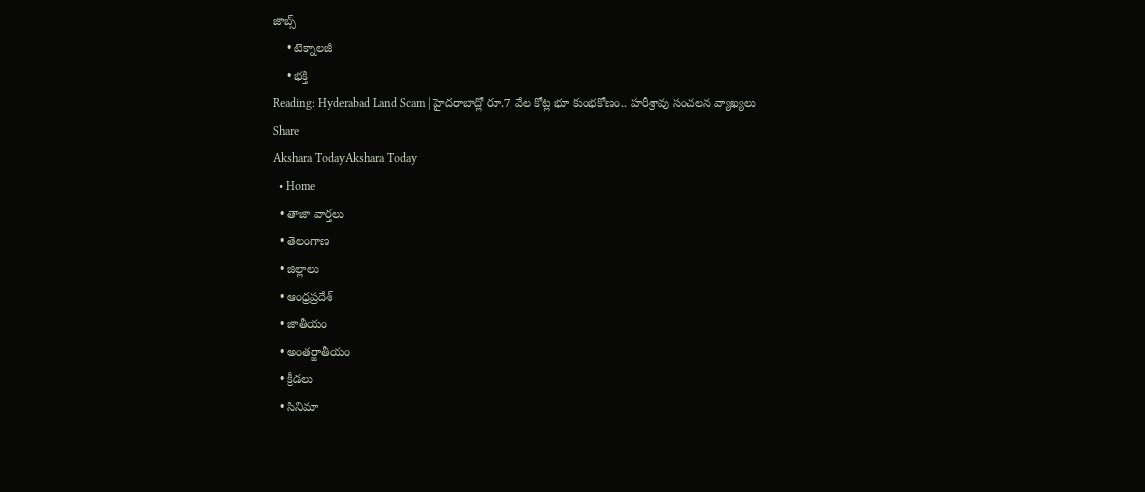జాబ్స్
    • టెక్నాలజీ
    • భక్తి
Reading: Hyderabad Land Scam | హైదరాబాద్లో రూ.7 వేల కోట్ల భూ కుంభకోణం.. హరీశ్రావు సంచలన వ్యాఖ్యలు
Share
Akshara TodayAkshara Today
  • Home
  • తాజా వార్తలు
  • తెలంగాణ
  • జిల్లాలు
  • ఆంధ్రప్రదేశ్
  • జాతీయం
  • అంతర్జాతీయం
  • క్రీడలు
  • సినిమా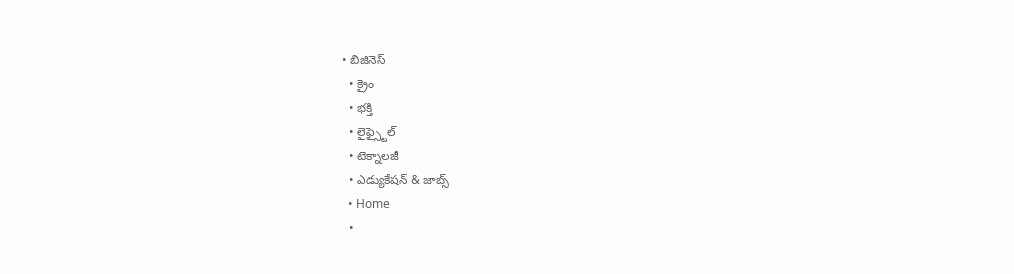• బిజినెస్
  • క్రైం
  • భక్తి
  • లైఫ్స్టైల్
  • టెక్నాలజీ
  • ఎడ్యుకేషన్ & జాబ్స్
  • Home
  •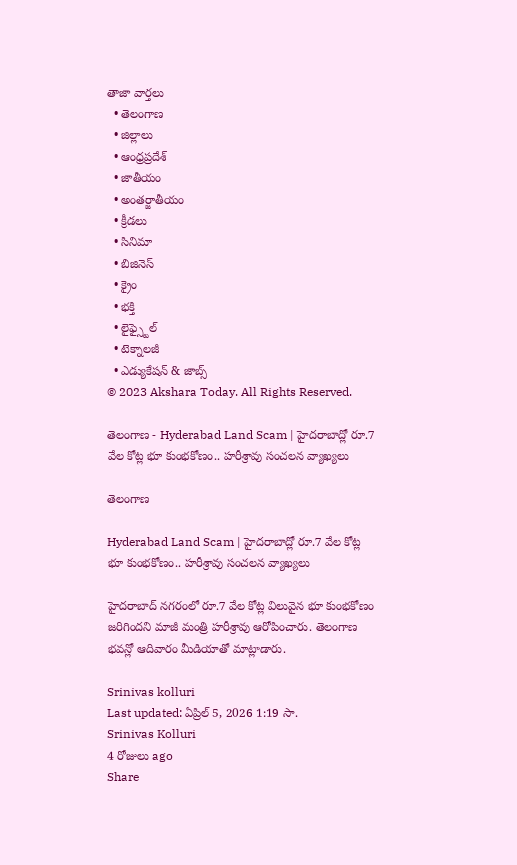తాజా వార్తలు
  • తెలంగాణ
  • జిల్లాలు
  • ఆంధ్రప్రదేశ్
  • జాతీయం
  • అంతర్జాతీయం
  • క్రీడలు
  • సినిమా
  • బిజినెస్
  • క్రైం
  • భక్తి
  • లైఫ్స్టైల్
  • టెక్నాలజీ
  • ఎడ్యుకేషన్ & జాబ్స్
© 2023 Akshara Today. All Rights Reserved.

తెలంగాణ - Hyderabad Land Scam | హైదరాబాద్లో రూ.7 వేల కోట్ల భూ కుంభకోణం.. హరీశ్రావు సంచలన వ్యాఖ్యలు

తెలంగాణ

Hyderabad Land Scam | హైదరాబాద్లో రూ.7 వేల కోట్ల భూ కుంభకోణం.. హరీశ్రావు సంచలన వ్యాఖ్యలు

హైదరాబాద్ నగరంలో రూ.7 వేల కోట్ల విలువైన భూ కుంభకోణం జరిగిందని మాజీ మంత్రి హరీశ్రావు ఆరోపించారు. తెలంగాణ భవన్లో ఆదివారం మీడియాతో మాట్లాడారు.

Srinivas kolluri
Last updated: ఏప్రిల్ 5, 2026 1:19 సా.
Srinivas Kolluri
4 రోజులు ago
Share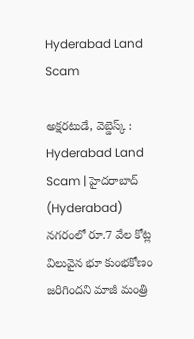Hyderabad Land Scam

అక్షరటుడే, వెబ్డెస్క్ : Hyderabad Land Scam | హైదరాబాద్ (Hyderabad) నగరంలో రూ.7 వేల కోట్ల విలువైన భూ కుంభకోణం జరిగిందని మాజీ మంత్రి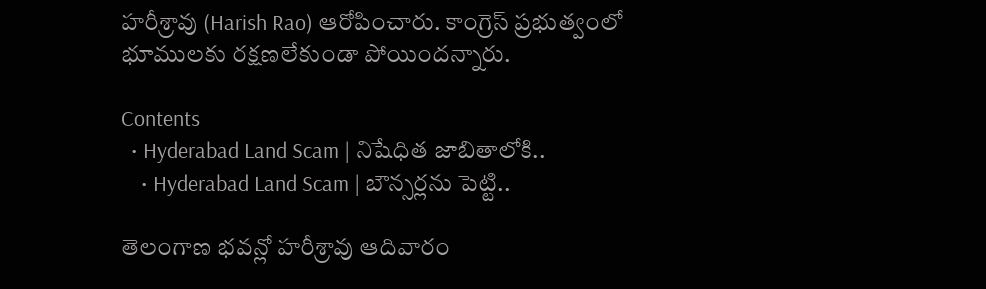హరీశ్రావు (Harish Rao) ఆరోపించారు. కాంగ్రెస్ ప్రభుత్వంలో భూములకు రక్షణలేకుండా పోయిందన్నారు.

Contents
  • Hyderabad Land Scam | నిషేధిత జాబితాలోకి..
    • Hyderabad Land Scam | బౌన్సర్లను పెట్టి..

తెలంగాణ భవన్లో హరీశ్రావు ఆదివారం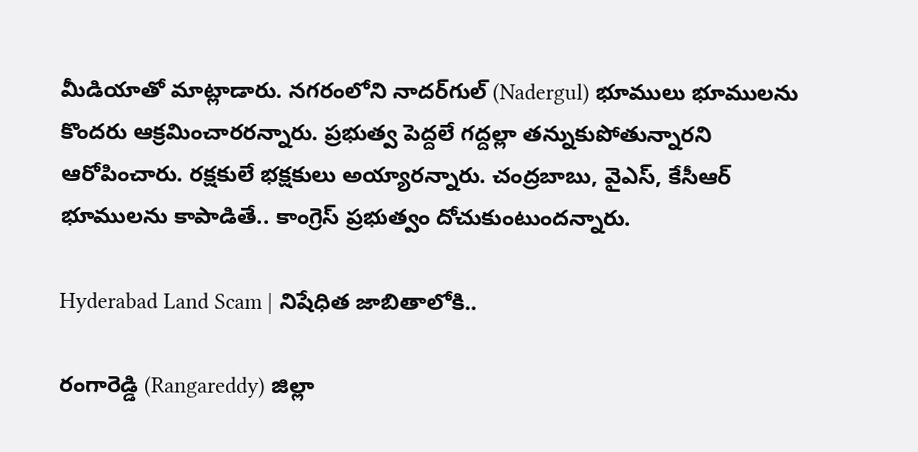మీడియాతో మాట్లాడారు. నగరంలోని నాదర్‌గుల్ (Nadergul) భూములు భూములను కొందరు ఆక్రమించారరన్నారు. ప్రభుత్వ పెద్దలే గద్దల్లా తన్నుకుపోతున్నారని ఆరోపించారు. రక్షకులే భక్షకులు అయ్యారన్నారు. చంద్రబాబు, వైఎస్, కేసీఆర్ భూములను కాపాడితే.. కాంగ్రెస్ ప్రభుత్వం దోచుకుంటుందన్నారు.

Hyderabad Land Scam | నిషేధిత జాబితాలోకి..

రంగారెడ్డి (Rangareddy) జిల్లా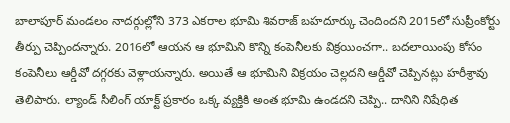బాలాపూర్ మండలం నాదర్గుల్లోని 373 ఎకరాల భూమి శివరాజ్ బహదూర్కు చెందిందని 2015లో సుప్రీంకోర్టు తీర్పు చెప్పిందన్నారు. 2016లో ఆయన ఆ భూమిని కొన్ని కంపెనీలకు విక్రయించగా.. బదలాయింపు కోసం కంపెనీలు ఆర్డీవో దగ్గరకు వెళ్లాయన్నారు. అయితే ఆ భూమిని విక్రయం చెల్లదని ఆర్డీవో చెప్పినట్లు హరీశ్రావు తెలిపారు. ల్యాండ్ సీలింగ్ యాక్ట్ ప్రకారం ఒక్క వ్యక్తికి అంత భూమి ఉండదని చెప్పి.. దానిని నిషేధిత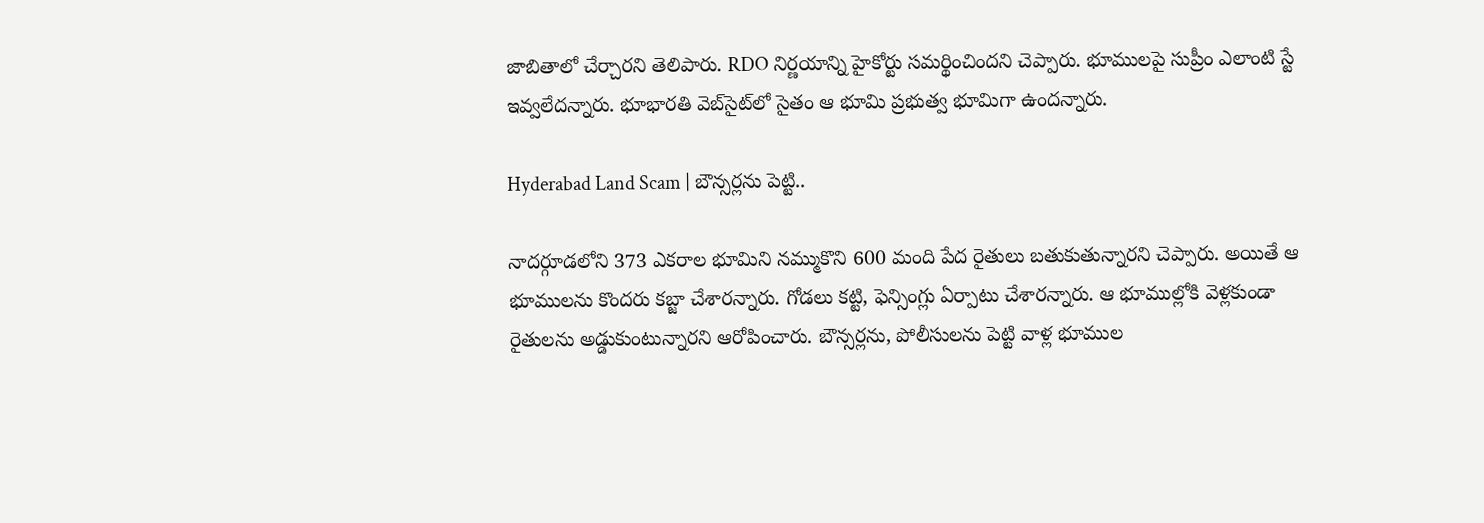జాబితాలో చేర్చారని తెలిపారు. RDO నిర్ణయాన్ని హైకోర్టు సమర్థించిందని చెప్పారు. భూములపై సుప్రీం ఎలాంటి స్టే ఇవ్వలేదన్నారు. భూభారతి వెబ్‌సైట్‌లో సైతం ఆ భూమి ప్రభుత్వ భూమిగా ఉందన్నారు.

Hyderabad Land Scam | బౌన్సర్లను పెట్టి..

నాదర్గూడలోని 373 ఎకరాల భూమిని నమ్ముకొని 600 మంది పేద రైతులు బతుకుతున్నారని చెప్పారు. అయితే ఆ భూములను కొందరు కబ్జా చేశారన్నారు. గోడలు కట్టి, ఫెన్సింగ్లు ఏర్పాటు చేశారన్నారు. ఆ భూముల్లోకి వెళ్లకుండా రైతులను అడ్డుకుంటున్నారని ఆరోపించారు. బౌన్సర్లను, పోలీసులను పెట్టి వాళ్ల భూముల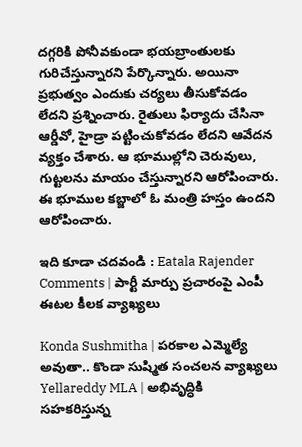దగ్గరికి పోనీవకుండా భయబ్రాంతులకు గురిచేస్తున్నారని పేర్కొన్నారు. అయినా ప్రభుత్వం ఎందుకు చర్యలు తీసుకోవడం లేదని ప్రశ్నించారు. రైతులు ఫిర్యాదు చేసినా ఆర్డీవో, హైడ్రా పట్టించుకోవడం లేదని ఆవేదన వ్యక్తం చేశారు. ఆ భూముల్లోని చెరువులు, గుట్టలను మాయం చేస్తున్నారని ఆరోపించారు. ఈ భూముల కబ్జాలో ఓ మంత్రి హస్తం ఉందని ఆరోపించారు.

ఇది కూడా చదవండి : Eatala Rajender Comments | పార్టీ మార్పు ప్రచారంపై ఎంపీ ఈటల కీలక వ్యాఖ్యలు

Konda Sushmitha | పరకాల ఎమ్మెల్యే అవుతా.. కొండా సుష్మిత సంచలన వ్యాఖ్యలు
Yellareddy MLA | అభివృద్ధికి సహకరిస్తున్న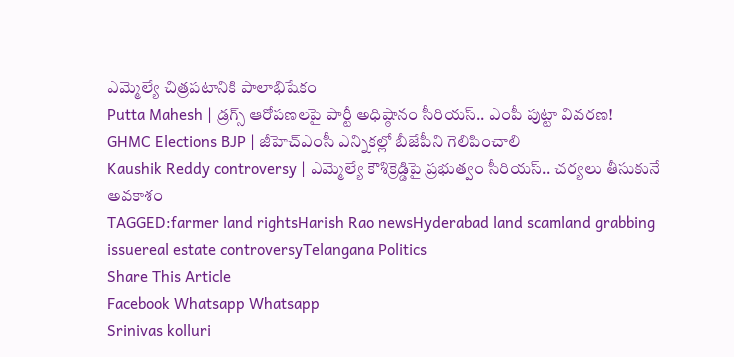ఎమ్మెల్యే చిత్రపటానికి పాలాభిషేకం
Putta Mahesh | డ్రగ్స్ ఆరోపణలపై పార్టీ అధిష్ఠానం సీరియస్.. ఎంపీ పుట్టా వివరణ!
GHMC Elections BJP | జీహెచ్ఎంసీ ఎన్నికల్లో బీజేపీని గెలిపించాలి
Kaushik Reddy controversy | ఎమ్మెల్యే కౌశిక్రెడ్డిపై ప్రభుత్వం సీరియస్.. చర్యలు తీసుకునే అవకాశం
TAGGED:farmer land rightsHarish Rao newsHyderabad land scamland grabbing issuereal estate controversyTelangana Politics
Share This Article
Facebook Whatsapp Whatsapp
Srinivas kolluri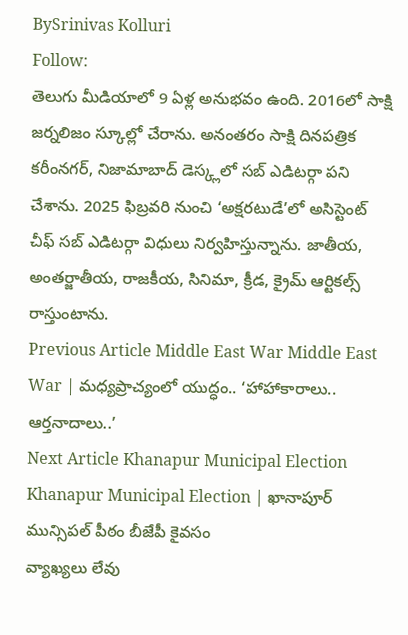BySrinivas Kolluri
Follow:
తెలుగు మీడియాలో 9 ఏళ్ల అనుభవం ఉంది. 2016లో సాక్షి జర్నలిజం స్కూల్లో చేరాను. అనంతరం సాక్షి దినపత్రిక కరీంనగర్, నిజామాబాద్ డెస్క్లలో సబ్ ఎడిటర్గా పని చేశాను. 2025 ఫిబ్రవరి నుంచి ‘అక్షరటుడే’లో అసిస్టెంట్ చీఫ్ సబ్ ఎడిటర్గా విధులు నిర్వహిస్తున్నాను. జాతీయ, అంతర్జాతీయ, రాజకీయ, సినిమా, క్రీడ, క్రైమ్ ఆర్టికల్స్ రాస్తుంటాను.
Previous Article Middle East War Middle East War | మధ్యప్రాచ్యంలో యుద్ధం.. ‘హాహాకారాలు.. ఆర్తనాదాలు..’
Next Article Khanapur Municipal Election Khanapur Municipal Election | ఖానాపూర్ మున్సిపల్‌ పీఠం బీజేపీ కైవసం
వ్యాఖ్యలు లేవు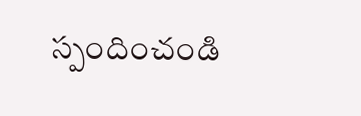స్పందించండి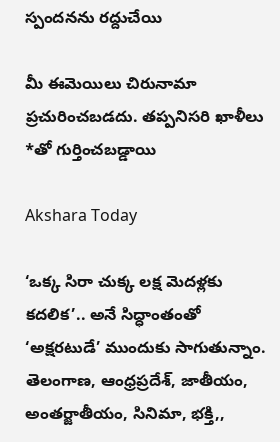స్పందనను రద్దుచేయి

మీ ఈమెయిలు చిరునామా ప్రచురించబడదు. తప్పనిసరి ఖాళీలు *తో గుర్తించబడ్డాయి

Akshara Today

‘ఒక్క సిరా చుక్క లక్ష మెదళ్లకు కదలిక’.. అనే సిద్ధాంతంతో ‘అక్షరటుడే’ ముందుకు సాగుతున్నాం. తెలంగాణ, ఆంధ్రప్రదేశ్, జాతీయం, అంతర్జాతీయం, సినిమా, భక్తి,,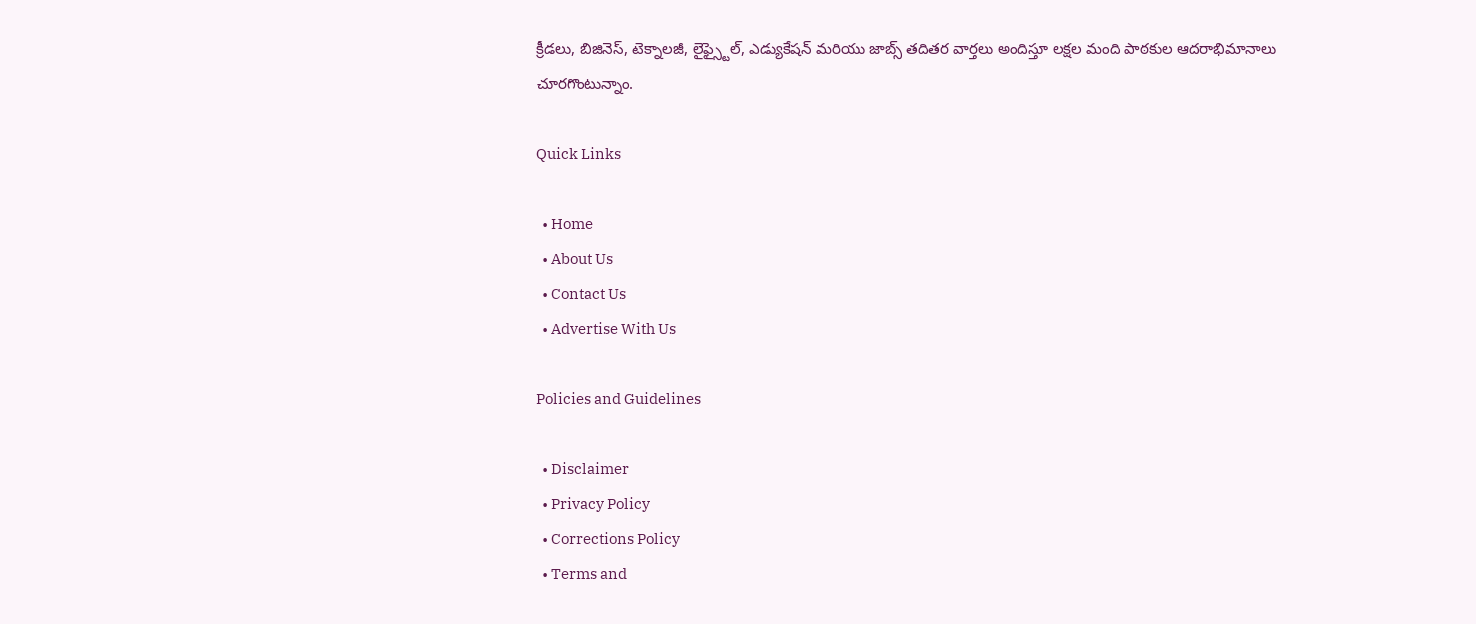క్రీడలు, బిజినెస్, టెక్నాలజీ, లైఫ్స్టైల్, ఎడ్యుకేషన్ మరియు జాబ్స్ తదితర వార్తలు అందిస్తూ లక్షల మంది పాఠకుల ఆదరాభిమానాలు చూరగొంటున్నాం.

Quick Links

  • Home
  • About Us
  • Contact Us
  • Advertise With Us

Policies and Guidelines

  • Disclaimer
  • Privacy Policy
  • Corrections Policy
  • Terms and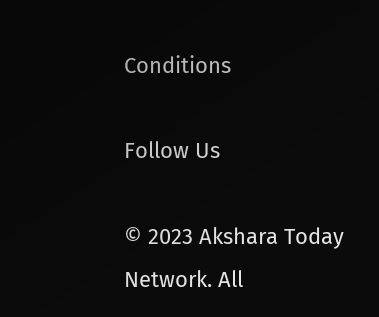Conditions

Follow Us

© 2023 Akshara Today Network. All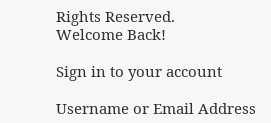Rights Reserved.
Welcome Back!

Sign in to your account

Username or Email Address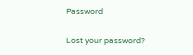Password

Lost your password?